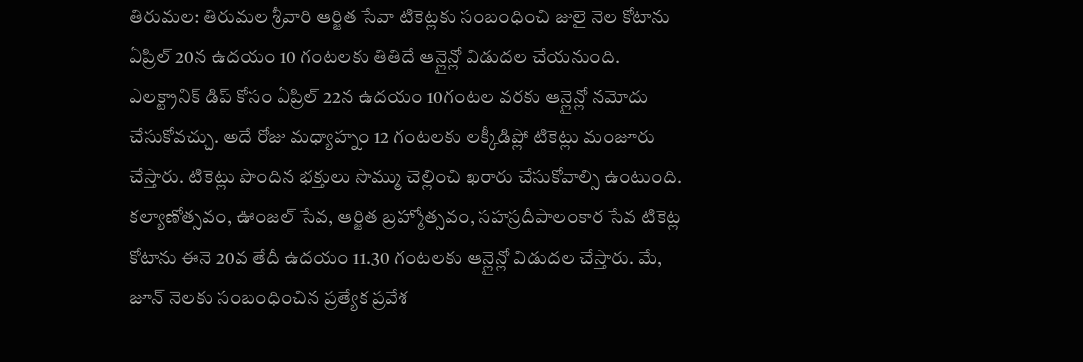తిరుమల: తిరుమల శ్రీవారి ఆర్జిత సేవా టికెట్లకు సంబంధించి జులై నెల కోటాను ఏప్రిల్ 20న ఉదయం 10 గంటలకు తితిదే ఆన్లైన్లో విడుదల చేయనుంది. ఎలక్ట్రానిక్ డిప్ కోసం ఏప్రిల్ 22న ఉదయం 10గంటల వరకు ఆన్లైన్లో నమోదు చేసుకోవచ్చు. అదే రోజు మధ్యాహ్నం 12 గంటలకు లక్కీడిప్లో టికెట్లు మంజూరు చేస్తారు. టికెట్లు పొందిన భక్తులు సొమ్ము చెల్లించి ఖరారు చేసుకోవాల్సి ఉంటుంది. కల్యాణోత్సవం, ఊంజల్ సేవ, ఆర్జిత బ్రహ్మోత్సవం, సహస్రదీపాలంకార సేవ టికెట్ల కోటాను ఈనె 20వ తేదీ ఉదయం 11.30 గంటలకు ఆన్లైన్లో విడుదల చేస్తారు. మే, జూన్ నెలకు సంబంధించిన ప్రత్యేక ప్రవేశ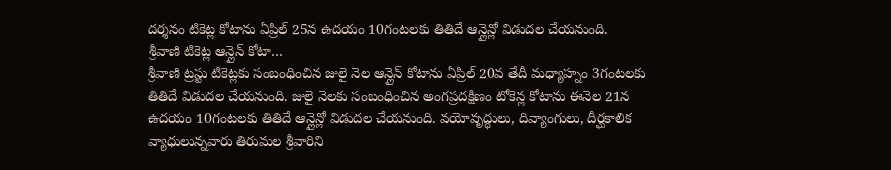దర్శనం టికెట్ల కోటాను ఏప్రిల్ 25న ఉదయం 10గంటలకు తితిదే ఆన్లైన్లో విడుదల చేయనుంది.
శ్రీవాణి టికెట్ల ఆన్లైన్ కోటా…
శ్రీవాణి ట్రస్టు టికెట్లకు సంబంధించిన జులై నెల ఆన్లైన్ కోటాను ఏప్రిల్ 20వ తేదీ మధ్యాహ్నం 3గంటలకు తితిదే విడుదల చేయనుంది. జులై నెలకు సంబంధించిన అంగప్రదక్షిణం టోకెన్ల కోటాను ఈనెల 21న ఉదయం 10గంటలకు తితిదే ఆన్లైన్లో విడుదల చేయనుంది. వయోవృద్ధులు, దివ్యాంగులు, దీర్ఘకాలిక వ్యాధులున్నవారు తిరుమల శ్రీవారిని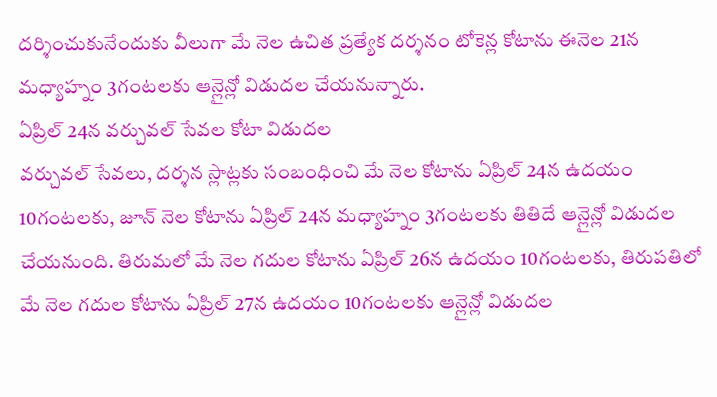దర్శించుకునేందుకు వీలుగా మే నెల ఉచిత ప్రత్యేక దర్శనం టోకెన్ల కోటాను ఈనెల 21న మధ్యాహ్నం 3గంటలకు ఆన్లైన్లో విడుదల చేయనున్నారు.
ఏప్రిల్ 24న వర్చువల్ సేవల కోటా విడుదల
వర్చువల్ సేవలు, దర్శన స్లాట్లకు సంబంధించి మే నెల కోటాను ఏప్రిల్ 24న ఉదయం 10గంటలకు, జూన్ నెల కోటాను ఏప్రిల్ 24న మధ్యాహ్నం 3గంటలకు తితిదే ఆన్లైన్లో విడుదల చేయనుంది. తిరుమలో మే నెల గదుల కోటాను ఏప్రిల్ 26న ఉదయం 10గంటలకు, తిరుపతిలో మే నెల గదుల కోటాను ఏప్రిల్ 27న ఉదయం 10గంటలకు ఆన్లైన్లో విడుదల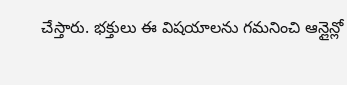చేస్తారు. భక్తులు ఈ విషయాలను గమనించి ఆన్లైన్లో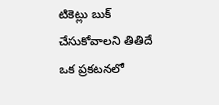టికెట్లు బుక్ చేసుకోవాలని తితిదే ఒక ప్రకటనలో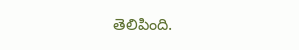తెలిపింది.